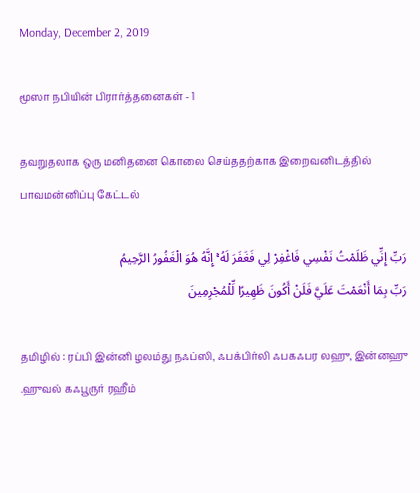Monday, December 2, 2019

மூஸா நபியின் பிரார்த்தனைகள் - 1

தவறுதலாக ஒரு மனிதனை கொலை செய்ததற்காக இறைவனிடத்தில் பாவமன்னிப்பு கேட்டல்

رَبِّ إِنِّي ظَلَمْتُ نَفْسِي فَاغْفِرْ لِي فَغَفَرَ لَهُ ۚ إِنَّهُ هُوَ الْغَفُورُ الرَّحِيمُ
رَبِّ بِمَا أَنْعَمْتَ عَلَيَّ فَلَنْ أَكُونَ ظَهِيرًا لِّلْمُجْرِمِينَ

தமிழில் : ரப்பி இன்னி ழலம்து நஃப்ஸி, ஃபக்பிர்லி ஃபகஃபர லஹு, இன்னஹு
.ஹுவல் கஃபூருர் ரஹீம்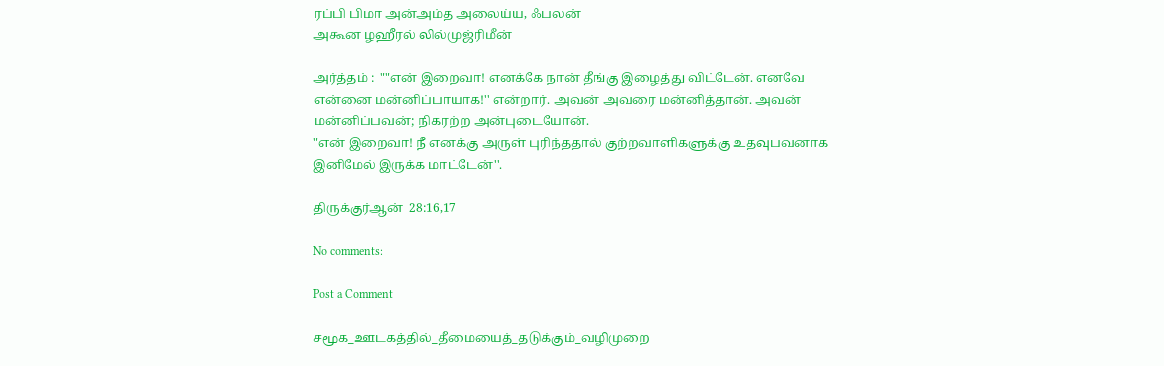ரப்பி பிமா அன்அம்த அலைய்ய, ஃபலன்
அகூன ழஹீரல் லில்முஜ்ரிமீன்

அர்த்தம் :  ""என் இறைவா! எனக்கே நான் தீங்கு இழைத்து விட்டேன். எனவே என்னை மன்னிப்பாயாக!'' என்றார். அவன் அவரை மன்னித்தான். அவன் மன்னிப்பவன்; நிகரற்ற அன்புடையோன்.
"என் இறைவா! நீ எனக்கு அருள் புரிந்ததால் குற்றவாளிகளுக்கு உதவுபவனாக இனிமேல் இருக்க மாட்டேன்''.

திருக்குர்ஆன்  28:16,17

No comments:

Post a Comment

சமூக_ஊடகத்தில்_தீமையைத்_தடுக்கும்_வழிமுறை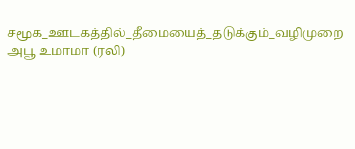சமூக_ஊடகத்தில்_தீமையைத்_தடுக்கும்_வழிமுறை அபூ உமாமா (ரலி)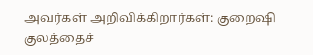அவர்கள் அறிவிக்கிறார்கள்: குறைஷி குலத்தைச்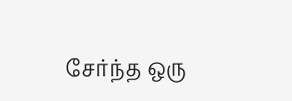சேர்ந்த ஒரு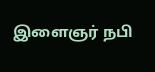இளைஞர் நபி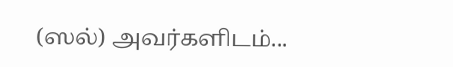(ஸல்) அவர்களிடம்...